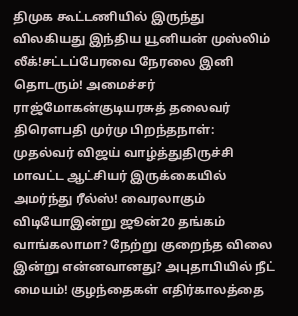திமுக கூட்டணியில் இருந்து விலகியது இந்திய யூனியன் முஸ்லிம் லீக்!சட்டப்பேரவை நேரலை இனி தொடரும்! அமைச்சர் ராஜ்மோகன்குடியரசுத் தலைவர் திரௌபதி முர்மு பிறந்தநாள்: முதல்வர் விஜய் வாழ்த்துதிருச்சி மாவட்ட ஆட்சியர் இருக்கையில் அமர்ந்து ரீல்ஸ்! வைரலாகும் விடியோஇன்று ஜூன்20 தங்கம் வாங்கலாமா? நேற்று குறைந்த விலை இன்று என்னவானது? அபுதாபியில் நீட் மையம்! குழந்தைகள் எதிர்காலத்தை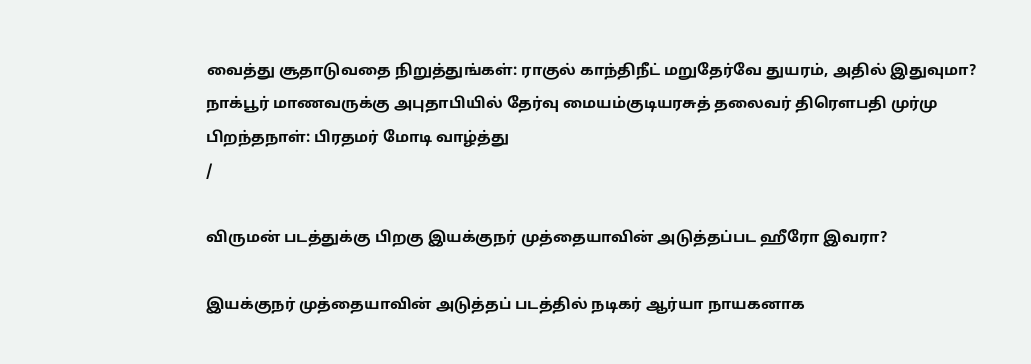வைத்து சூதாடுவதை நிறுத்துங்கள்: ராகுல் காந்திநீட் மறுதேர்வே துயரம், அதில் இதுவுமா? நாக்பூர் மாணவருக்கு அபுதாபியில் தேர்வு மையம்குடியரசுத் தலைவர் திரௌபதி முர்மு பிறந்தநாள்: பிரதமர் மோடி வாழ்த்து
/

விருமன் படத்துக்கு பிறகு இயக்குநர் முத்தையாவின் அடுத்தப்பட ஹீரோ இவரா?

இயக்குநர் முத்தையாவின் அடுத்தப் படத்தில் நடிகர் ஆர்யா நாயகனாக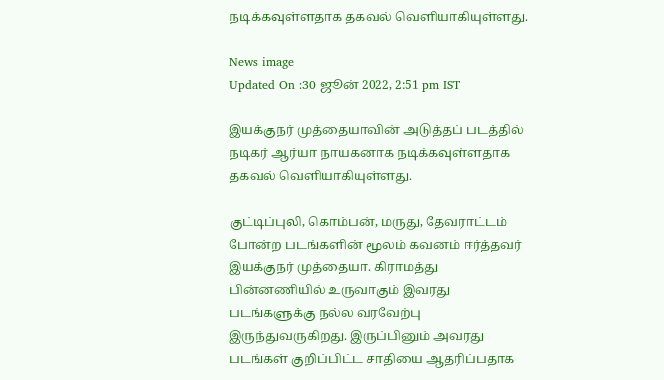நடிக்கவுள்ளதாக தகவல் வெளியாகியுள்ளது.

News image
Updated On :30 ஜூன் 2022, 2:51 pm IST

இயக்குநர் முத்தையாவின் அடுத்தப் படத்தில் நடிகர் ஆர்யா நாயகனாக நடிக்கவுள்ளதாக தகவல் வெளியாகியுள்ளது.

குட்டிப்புலி, கொம்பன், மருது, தேவராட்டம் போன்ற படங்களின் மூலம் கவனம் ஈர்த்தவர் இயக்குநர் முத்தையா. கிராமத்து பின்னணியில் உருவாகும் இவரது படங்களுக்கு நல்ல வரவேற்பு இருந்துவருகிறது. இருப்பினும் அவரது படங்கள் குறிப்பிட்ட சாதியை ஆதரிப்பதாக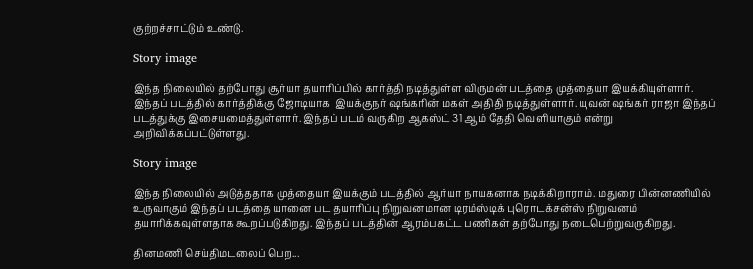குற்றச்சாட்டும் உண்டு.

Story image

இந்த நிலையில் தற்போது சூர்யா தயாரிப்பில் கார்த்தி நடித்துள்ள விருமன் படத்தை முத்தையா இயக்கியுள்ளார். இந்தப் படத்தில் கார்த்திக்கு ஜோடியாக  இயக்குநர் ஷங்கரின் மகள் அதிதி நடித்துள்ளார். யுவன் ஷங்கர் ராஜா இந்தப் படத்துக்கு இசையமைத்துள்ளார். இந்தப் படம் வருகிற ஆகஸ்ட் 31 ஆம் தேதி வெளியாகும் என்று அறிவிக்கப்பட்டுள்ளது.

Story image

இந்த நிலையில் அடுத்ததாக முத்தையா இயக்கும் படத்தில் ஆர்யா நாயகனாக நடிக்கிறாராம். மதுரை பின்னணியில் உருவாகும் இந்தப் படத்தை யானை பட தயாரிப்பு நிறுவனமான டிரம்ஸ்டிக் புரொடக்சன்ஸ் நிறுவனம் தயாரிக்கவுள்ளதாக கூறப்படுகிறது. இந்தப் படத்தின் ஆரம்பகட்ட பணிகள் தற்போது நடைபெற்றுவருகிறது.

தினமணி செய்திமடலைப் பெற...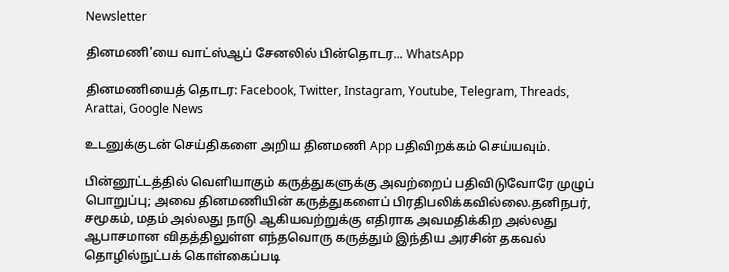Newsletter

தினமணி'யை வாட்ஸ்ஆப் சேனலில் பின்தொடர... WhatsApp

தினமணியைத் தொடர: Facebook, Twitter, Instagram, Youtube, Telegram, Threads, Arattai, Google News

உடனுக்குடன் செய்திகளை அறிய தினமணி App பதிவிறக்கம் செய்யவும்.

பின்னூட்டத்தில் வெளியாகும் கருத்துகளுக்கு அவற்றைப் பதிவிடுவோரே முழுப் பொறுப்பு; அவை தினமணியின் கருத்துகளைப் பிரதிபலிக்கவில்லை.தனிநபர், சமூகம், மதம் அல்லது நாடு ஆகியவற்றுக்கு எதிராக அவமதிக்கிற அல்லது ஆபாசமான விதத்திலுள்ள எந்தவொரு கருத்தும் இந்திய அரசின் தகவல் தொழில்நுட்பக் கொள்கைப்படி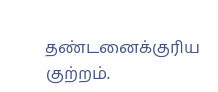தண்டனைக்குரிய குற்றம்.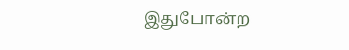இதுபோன்ற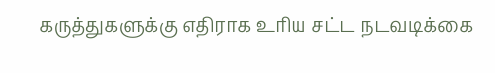கருத்துகளுக்கு எதிராக உரிய சட்ட நடவடிக்கை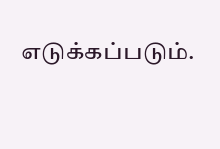எடுக்கப்படும்.